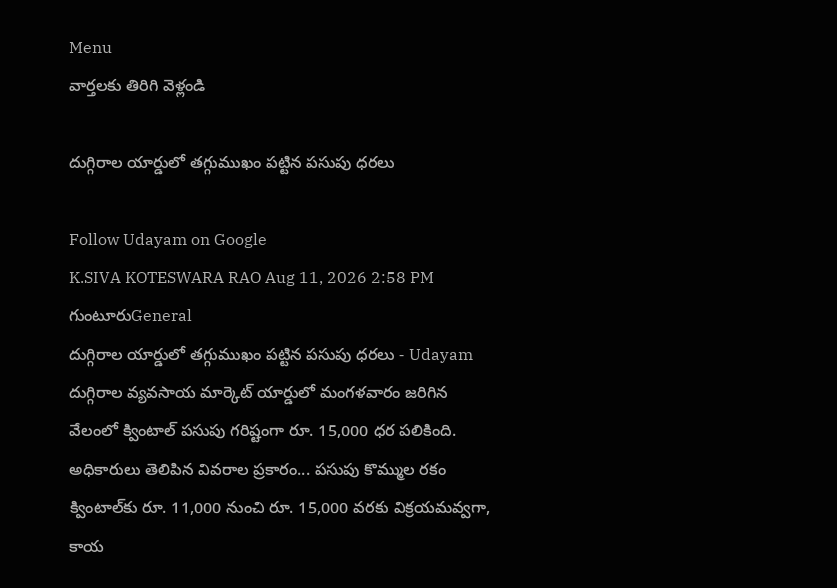Menu
వార్తలకు తిరిగి వెళ్లండి

దుగ్గిరాల యార్డులో తగ్గుముఖం పట్టిన పసుపు ధరలు

Follow Udayam on Google
K.SIVA KOTESWARA RAO Aug 11, 2026 2:58 PM గుంటూరుGeneral
దుగ్గిరాల యార్డులో తగ్గుముఖం పట్టిన పసుపు ధరలు - Udayam
దుగ్గిరాల వ్యవసాయ మార్కెట్ యార్డులో మంగళవారం జరిగిన వేలంలో క్వింటాల్ పసుపు గరిష్టంగా రూ. 15,000 ధర పలికింది. అధికారులు తెలిపిన వివరాల ప్రకారం... పసుపు కొమ్ముల రకం క్వింటాల్‌కు రూ. 11,000 నుంచి రూ. 15,000 వరకు విక్రయమవ్వగా, కాయ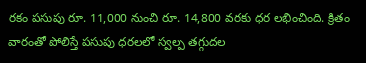రకం పసుపు రూ. 11,000 నుంచి రూ. 14,800 వరకు ధర లభించింది. క్రితం వారంతో పోలిస్తే పసుపు ధరలలో స్వల్ప తగ్గుదల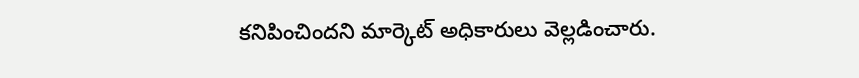కనిపించిందని మార్కెట్ అధికారులు వెల్లడించారు.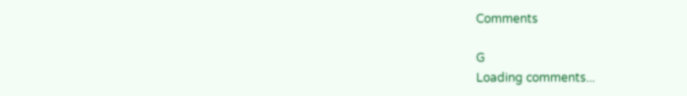Comments

G
Loading comments...